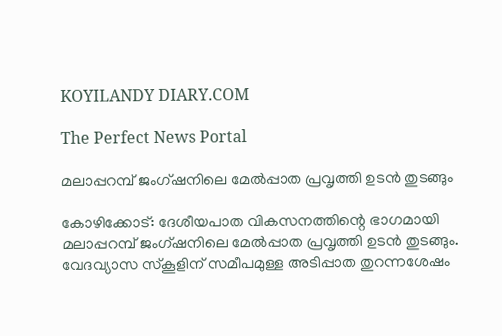KOYILANDY DIARY.COM

The Perfect News Portal

മലാപ്പറമ്പ്‌ ജംഗ്ഷനിലെ മേൽപ്പാത പ്രവൃത്തി ഉടൻ തുടങ്ങും

കോഴിക്കോട്‌: ദേശീയപാത വികസനത്തിന്റെ ഭാഗമായി മലാപ്പറമ്പ്‌ ജംഗ്ഷനിലെ മേൽപ്പാത പ്രവൃത്തി ഉടൻ തുടങ്ങും. വേദവ്യാസ സ്‌കൂളിന്‌ സമീപമുള്ള അടിപ്പാത തുറന്നശേഷം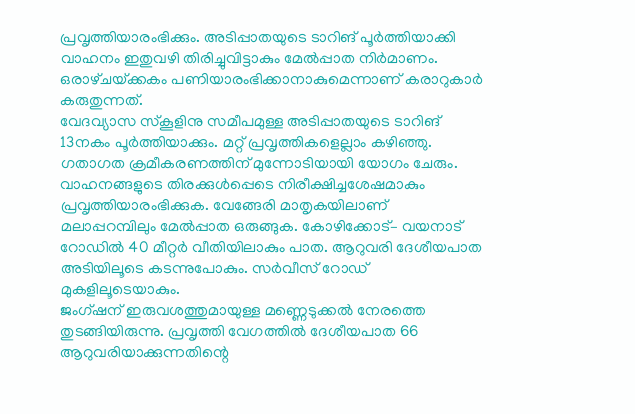പ്രവൃത്തിയാരംഭിക്കും. അടിപ്പാതയുടെ ടാറിങ് പൂർത്തിയാക്കി വാഹനം ഇതുവഴി തിരിച്ചുവിട്ടാകും മേൽപ്പാത നിർമാണം. ഒരാഴ്‌ചയ്‌ക്കകം പണിയാരംഭിക്കാനാകുമെന്നാണ്‌ കരാറുകാർ കരുതുന്നത്‌.
വേദവ്യാസ സ്‌കൂളിനു സമീപമുള്ള അടിപ്പാതയുടെ ടാറിങ് 13നകം പൂർത്തിയാക്കും. മറ്റ്‌ പ്രവൃത്തികളെല്ലാം കഴിഞ്ഞു. ഗതാഗത ക്രമീകരണത്തിന്‌ മുന്നോടിയായി യോഗം ചേരും. വാഹനങ്ങളുടെ തിരക്കുൾപ്പെടെ നിരീക്ഷിച്ചശേഷമാകും പ്രവൃത്തിയാരംഭിക്കുക. വേങ്ങേരി മാതൃകയിലാണ്‌ മലാപ്പറമ്പിലും മേൽപ്പാത ഒരുങ്ങുക. കോഴിക്കോട്‌– വയനാട്‌ റോഡിൽ 40 മീറ്റർ വീതിയിലാകും പാത. ആറുവരി ദേശീയപാത അടിയിലൂടെ കടന്നുപോകും. സർവീസ്‌ റോഡ്‌ മുകളിലൂടെയാകും.
ജംഗ്ഷന്‌ ഇരുവശത്തുമായുള്ള മണ്ണെടുക്കൽ നേരത്തെ തുടങ്ങിയിരുന്നു. പ്രവൃത്തി വേഗത്തിൽ ദേശീയപാത 66 ആറുവരിയാക്കുന്നതിന്റെ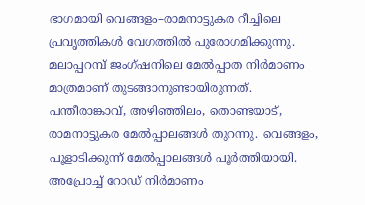ഭാഗമായി വെങ്ങളം–രാമനാട്ടുകര റീച്ചിലെ പ്രവൃത്തികൾ വേഗത്തിൽ പുരോഗമിക്കുന്നു. മലാപ്പറമ്പ്‌ ജംഗ്ഷനിലെ മേൽപ്പാത നിർമാണം മാത്രമാണ്‌ തുടങ്ങാനുണ്ടായിരുന്നത്‌. പന്തീരാങ്കാവ്‌, അഴിഞ്ഞിലം, തൊണ്ടയാട്‌, രാമനാട്ടുകര മേൽപ്പാലങ്ങൾ തുറന്നു. വെങ്ങളം, പൂളാടിക്കുന്ന്‌ മേൽപ്പാലങ്ങൾ പൂർത്തിയായി. അപ്രോച്ച്‌ റോഡ്‌ നിർമാണം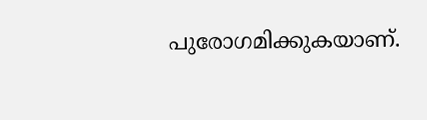പുരോഗമിക്കുകയാണ്‌.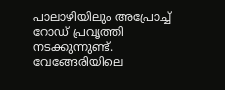പാലാഴിയിലും അപ്രോച്ച് റോഡ് പ്രവൃത്തി നടക്കുന്നുണ്ട്. വേങ്ങേരിയിലെ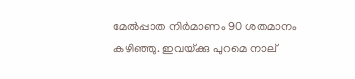മേൽപ്പാത നിർമാണം 90 ശതമാനം കഴിഞ്ഞു. ഇവയ്‌ക്കു പുറമെ നാല്‌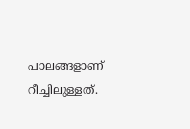പാലങ്ങളാണ്‌ റീച്ചിലുള്ളത്‌.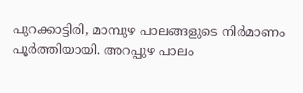പുറക്കാട്ടിരി, മാമ്പുഴ പാലങ്ങളുടെ നിർമാണം പൂർത്തിയായി. അറപ്പുഴ പാലം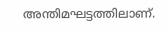അന്തിമഘട്ടത്തിലാണ്.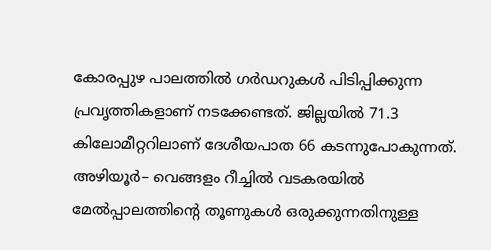കോരപ്പുഴ പാലത്തിൽ ഗർഡറുകൾ പിടിപ്പിക്കുന്ന പ്രവൃത്തികളാണ്‌ നടക്കേണ്ടത്‌. ജില്ലയിൽ 71.3 കിലോമീറ്ററിലാണ്‌ ദേശീയപാത 66 കടന്നുപോകുന്നത്‌. അഴിയൂർ– വെങ്ങളം റീച്ചിൽ വടകരയിൽ മേൽപ്പാലത്തിന്റെ തൂണുകൾ ഒരുക്കുന്നതിനുള്ള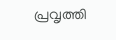പ്രവൃത്തി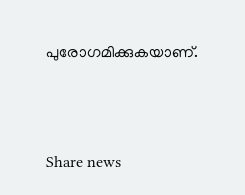പുരോഗമിക്കുകയാണ്‌.



Share news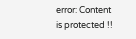error: Content is protected !!